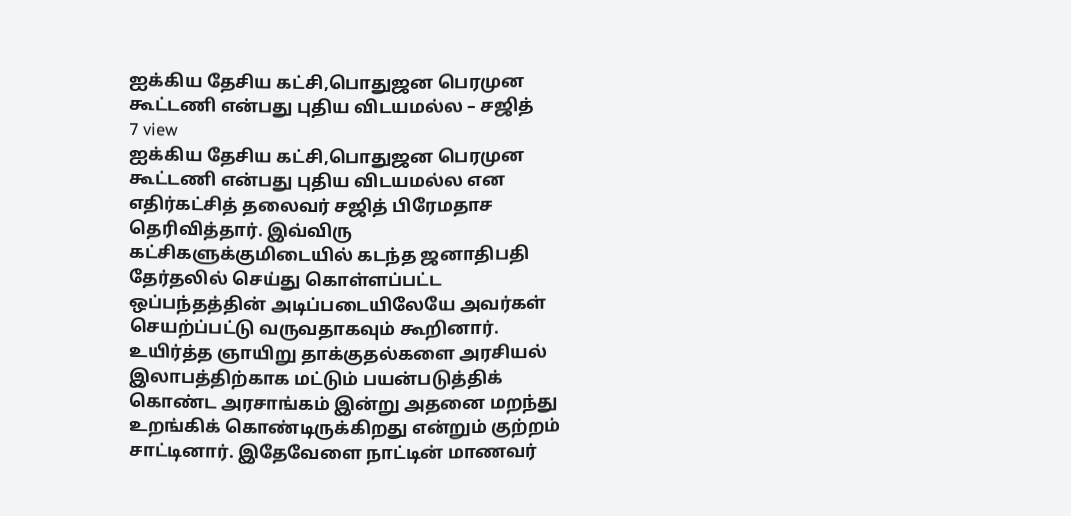ஐக்கிய தேசிய கட்சி,பொதுஜன பெரமுன கூட்டணி என்பது புதிய விடயமல்ல – சஜித்
7 view
ஐக்கிய தேசிய கட்சி,பொதுஜன பெரமுன கூட்டணி என்பது புதிய விடயமல்ல என எதிர்கட்சித் தலைவர் சஜித் பிரேமதாச தெரிவித்தார். இவ்விரு கட்சிகளுக்குமிடையில் கடந்த ஜனாதிபதி தேர்தலில் செய்து கொள்ளப்பட்ட ஒப்பந்தத்தின் அடிப்படையிலேயே அவர்கள் செயற்ப்பட்டு வருவதாகவும் கூறினார். உயிர்த்த ஞாயிறு தாக்குதல்களை அரசியல் இலாபத்திற்காக மட்டும் பயன்படுத்திக் கொண்ட அரசாங்கம் இன்று அதனை மறந்து உறங்கிக் கொண்டிருக்கிறது என்றும் குற்றம் சாட்டினார். இதேவேளை நாட்டின் மாணவர்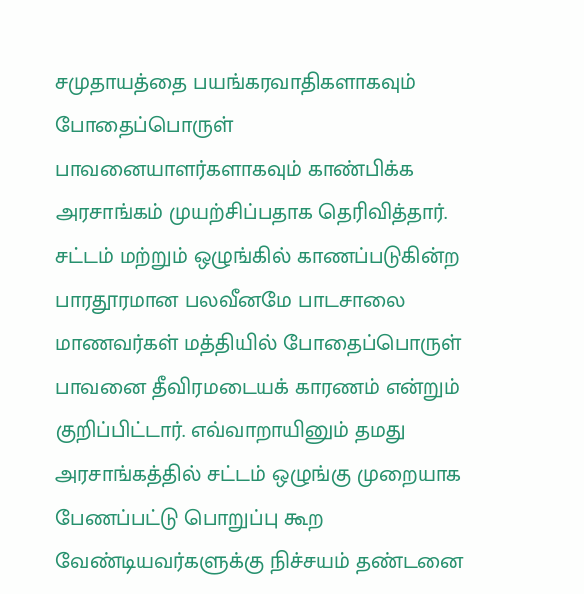சமுதாயத்தை பயங்கரவாதிகளாகவும் போதைப்பொருள் பாவனையாளர்களாகவும் காண்பிக்க அரசாங்கம் முயற்சிப்பதாக தெரிவித்தார். சட்டம் மற்றும் ஒழுங்கில் காணப்படுகின்ற பாரதூரமான பலவீனமே பாடசாலை மாணவர்கள் மத்தியில் போதைப்பொருள் பாவனை தீவிரமடையக் காரணம் என்றும் குறிப்பிட்டார். எவ்வாறாயினும் தமது அரசாங்கத்தில் சட்டம் ஒழுங்கு முறையாக பேணப்பட்டு பொறுப்பு கூற வேண்டியவர்களுக்கு நிச்சயம் தண்டனை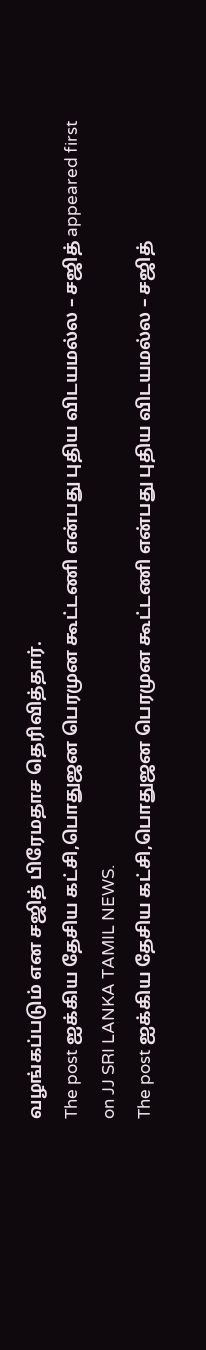வழங்கப்படும் என சஜித் பிரேமதாச தெரிவித்தார்.
The post ஐக்கிய தேசிய கட்சி,பொதுஜன பெரமுன கூட்டணி என்பது புதிய விடயமல்ல – சஜித் appeared first on JJ SRI LANKA TAMIL NEWS.
The post ஐக்கிய தேசிய கட்சி,பொதுஜன பெரமுன கூட்டணி என்பது புதிய விடயமல்ல – சஜித்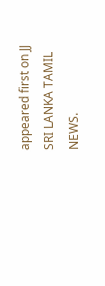appeared first on JJ SRI LANKA TAMIL NEWS.